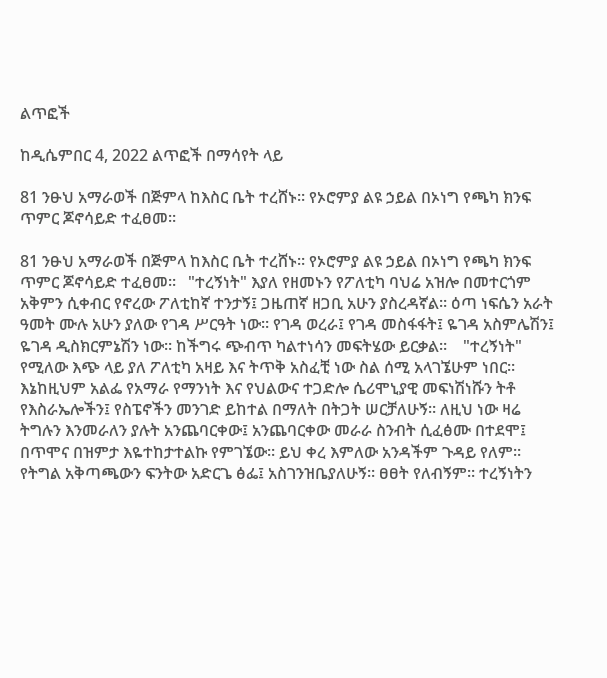ልጥፎች

ከዲሴምበር 4, 2022 ልጥፎች በማሳየት ላይ

81 ንፁህ አማራወች በጅምላ ከእስር ቤት ተረሸኑ። የኦሮምያ ልዩ ኃይል በኦነግ የጫካ ክንፍ ጥምር ጆኖሳይድ ተፈፀመ።

81 ንፁህ አማራወች በጅምላ ከእስር ቤት ተረሸኑ። የኦሮምያ ልዩ ኃይል በኦነግ የጫካ ክንፍ ጥምር ጆኖሳይድ ተፈፀመ።   "ተረኝነት" እያለ የዘመኑን የፖለቲካ ባህሬ አዝሎ በመተርጎም አቅምን ሲቀብር የኖረው ፖለቲከኛ ተንታኝ፤ ጋዜጠኛ ዘጋቢ አሁን ያስረዳኛል። ዕጣ ነፍሴን አራት ዓመት ሙሉ አሁን ያለው የገዳ ሥርዓት ነው። የገዳ ወረራ፤ የገዳ መስፋፋት፤ ዬገዳ አስምሌሽን፤ ዬገዳ ዲስክርምኔሽን ነው። ከችግሩ ጭብጥ ካልተነሳን መፍትሄው ይርቃል።    "ተረኝነት" የሚለው እጭ ላይ ያለ ፖለቲካ አዛይ እና ትጥቅ አስፈቺ ነው ስል ሰሚ አላገኜሁም ነበር። እኔከዚህም አልፌ የአማራ የማንነት እና የህልውና ተጋድሎ ሴሪሞኒያዊ መፍነሽነሹን ትቶ የእስራኤሎችን፤ የስፔኖችን መንገድ ይከተል በማለት በትጋት ሠርቻለሁኝ። ለዚህ ነው ዛሬ ትግሉን እንመራለን ያሉት አንጨባርቀው፤ አንጨባርቀው መራራ ስንብት ሲፈፅሙ በተደሞ፤ በጥሞና በዝምታ እዬተከታተልኩ የምገኜው። ይህ ቀረ እምለው አንዳችም ጉዳይ የለም። የትግል አቅጣጫውን ፍንትው አድርጌ ፅፌ፤ አስገንዝቤያለሁኝ። ፀፀት የለብኝም። ተረኝነትን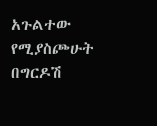አጉልተው የሚያስጮሁት በግርዶሽ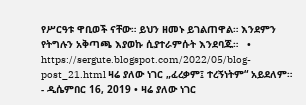የሥርዓቱ ዋቢወች ናቸው። ይህን ዘመኑ ይገልጠዋል። እንደምን የትግሉን አቅጣጫ እያወኩ ሲያተራምሱት እንደባጁ።   • https://sergute.blogspot.com/2022/05/blog-post_21.html ዛሬ ያለው ነገር „ፈረቃም፤ ተረኝነትም“ አይደለም። - ዲሴምበር 16, 2019 • ዛሬ ያለው ነገር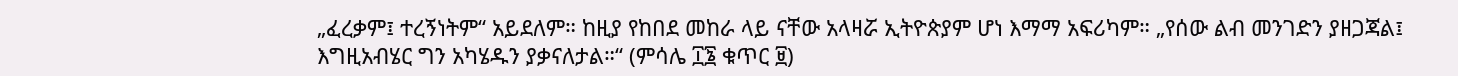„ፈረቃም፤ ተረኝነትም“ አይደለም። ከዚያ የከበደ መከራ ላይ ናቸው አላዛሯ ኢትዮጵያም ሆነ እማማ አፍሪካም። „የሰው ልብ መንገድን ያዘጋጃል፤ እግዚአብሄር ግን አካሄዱን ያቃናለታል።“ (ምሳሌ ፲፮ ቁጥር ፱)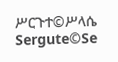ሥርጉተ©ሥላሴ Sergute©Se